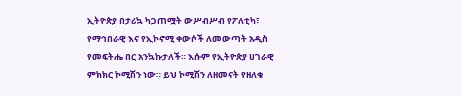ኢትዮጵያ በታሪኳ ካጋጠሟት ውሥብሥብ የፖለቲካ፣ የማኅበራዊ እና የኢኮኖሚ ቀውሶች ለመውጣት አዲስ የመፍትሔ በር አንኳኩታለች። እሱም የኢትዮጵያ ሀገራዊ ምክክር ኮሚሽን ነው። ይህ ኮሚሽን ለዘመናት የዘለቁ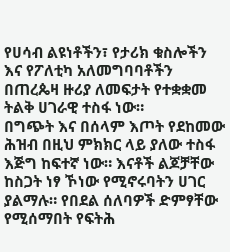የሀሳብ ልዩነቶችን፣ የታሪክ ቁስሎችን እና የፖለቲካ አለመግባባቶችን በጠረጴዛ ዙሪያ ለመፍታት የተቋቋመ ትልቅ ሀገራዊ ተስፋ ነው።
በግጭት እና በሰላም እጦት የደከመው ሕዝብ በዚህ ምክክር ላይ ያለው ተስፋ እጅግ ከፍተኛ ነው። እናቶች ልጆቻቸው ከስጋት ነፃ ኾነው የሚኖሩባትን ሀገር ያልማሉ። የበደል ሰለባዎች ድምፃቸው የሚሰማበት የፍትሕ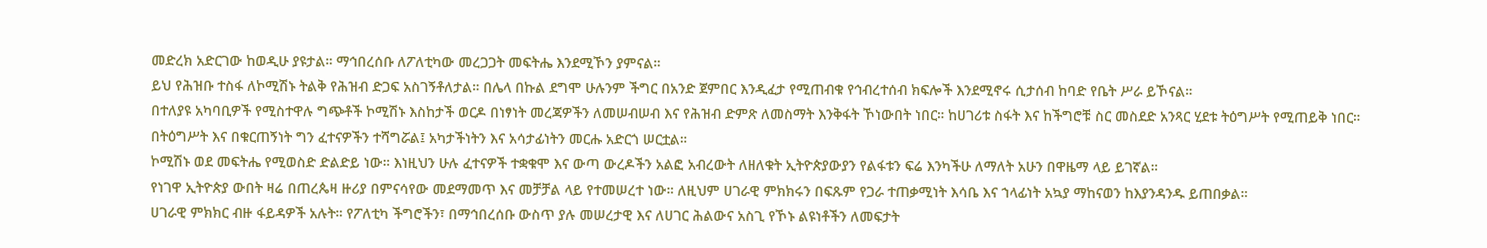መድረክ አድርገው ከወዲሁ ያዩታል። ማኅበረሰቡ ለፖለቲካው መረጋጋት መፍትሔ እንደሚኾን ያምናል።
ይህ የሕዝቡ ተስፋ ለኮሚሽኑ ትልቅ የሕዝብ ድጋፍ አስገኝቶለታል። በሌላ በኩል ደግሞ ሁሉንም ችግር በአንድ ጀምበር እንዲፈታ የሚጠብቁ የኅብረተሰብ ክፍሎች እንደሚኖሩ ሲታሰብ ከባድ የቤት ሥራ ይኾናል።
በተለያዩ አካባቢዎች የሚስተዋሉ ግጭቶች ኮሚሽኑ እስከታች ወርዶ በነፃነት መረጃዎችን ለመሠብሠብ እና የሕዝብ ድምጽ ለመስማት እንቅፋት ኾነውበት ነበር። ከሀገሪቱ ስፋት እና ከችግሮቹ ስር መስደድ አንጻር ሂደቱ ትዕግሥት የሚጠይቅ ነበር። በትዕግሥት እና በቁርጠኝነት ግን ፈተናዎችን ተሻግሯል፤ አካታችነትን እና አሳታፊነትን መርሑ አድርጎ ሠርቷል።
ኮሚሽኑ ወደ መፍትሔ የሚወስድ ድልድይ ነው። እነዚህን ሁሉ ፈተናዎች ተቋቁሞ እና ውጣ ውረዶችን አልፎ አብረውት ለዘለቁት ኢትዮጵያውያን የልፋቱን ፍሬ እንካችሁ ለማለት አሁን በዋዜማ ላይ ይገኛል።
የነገዋ ኢትዮጵያ ውበት ዛሬ በጠረጴዛ ዙሪያ በምናሳየው መደማመጥ እና መቻቻል ላይ የተመሠረተ ነው። ለዚህም ሀገራዊ ምክክሩን በፍጹም የጋራ ተጠቃሚነት እሳቤ እና ኀላፊነት አኳያ ማከናወን ከእያንዳንዱ ይጠበቃል።
ሀገራዊ ምክክር ብዙ ፋይዳዎች አሉት። የፖለቲካ ችግሮችን፣ በማኅበረሰቡ ውስጥ ያሉ መሠረታዊ እና ለሀገር ሕልውና አስጊ የኾኑ ልዩነቶችን ለመፍታት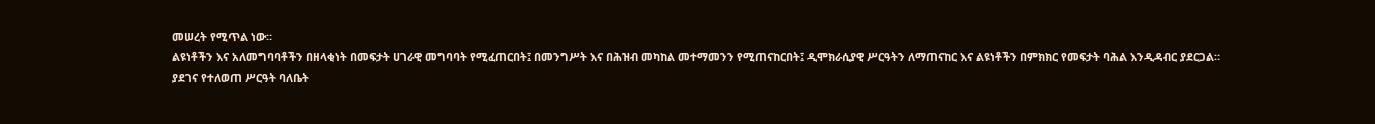መሠረት የሚጥል ነው።
ልዩነቶችን እና አለመግባባቶችን በዘላቂነት በመፍታት ሀገራዊ መግባባት የሚፈጠርበት፤ በመንግሥት እና በሕዝብ መካከል መተማመንን የሚጠናከርበት፤ ዲሞክራሲያዊ ሥርዓትን ለማጠናከር እና ልዩነቶችን በምክክር የመፍታት ባሕል እንዲዳብር ያደርጋል።
ያደገና የተለወጠ ሥርዓት ባለቤት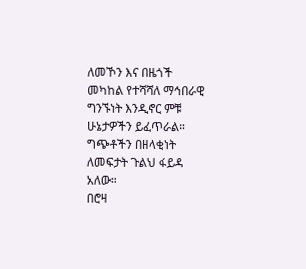ለመኾን እና በዜጎች መካከል የተሻሻለ ማኅበራዊ ግንኙነት እንዲኖር ምቹ ሁኔታዎችን ይፈጥራል። ግጭቶችን በዘላቂነት ለመፍታት ጉልህ ፋይዳ አለው።
በሮዛ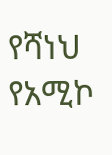የሻነህ
የአሚኮ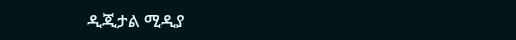ዲጂታል ሚዲያ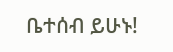ቤተሰብ ይሁኑ!